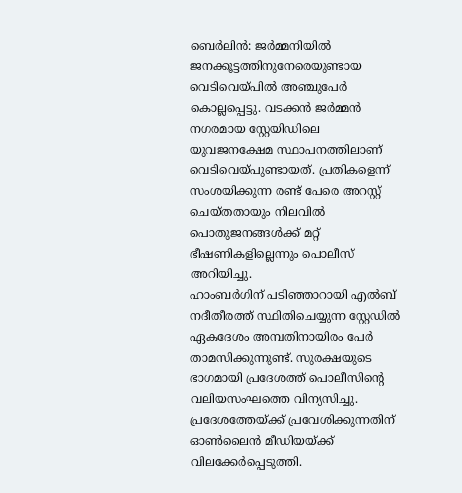ബെർലിൻ: ജർമ്മനിയിൽ ജനക്കൂട്ടത്തിനുനേരെയുണ്ടായ വെടിവെയ്പിൽ അഞ്ചുപേർ കൊല്ലപ്പെട്ടു. വടക്കൻ ജർമ്മൻ നഗരമായ സ്റ്റേയിഡിലെ യുവജനക്ഷേമ സ്ഥാപനത്തിലാണ് വെടിവെയ്പുണ്ടായത്. പ്രതികളെന്ന് സംശയിക്കുന്ന രണ്ട് പേരെ അറസ്റ്റ് ചെയ്തതായും നിലവിൽ പൊതുജനങ്ങൾക്ക് മറ്റ് ഭീഷണികളില്ലെന്നും പൊലീസ് അറിയിച്ചു.
ഹാംബർഗിന് പടിഞ്ഞാറായി എൽബ് നദീതീരത്ത് സ്ഥിതിചെയ്യുന്ന സ്റ്റേഡിൽ ഏകദേശം അമ്പതിനായിരം പേർ താമസിക്കുന്നുണ്ട്. സുരക്ഷയുടെ ഭാഗമായി പ്രദേശത്ത് പൊലീസിന്റെ വലിയസംഘത്തെ വിന്യസിച്ചു. പ്രദേശത്തേയ്ക്ക് പ്രവേശിക്കുന്നതിന് ഓൺലൈൻ മീഡിയയ്ക്ക് വിലക്കേർപ്പെടുത്തി.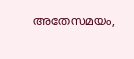അതേസമയം,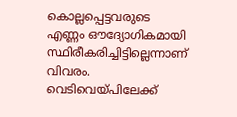കൊല്ലപ്പെട്ടവരുടെ എണ്ണം ഔദ്യോഗികമായി സ്ഥിരീകരിച്ചിട്ടില്ലെന്നാണ് വിവരം. വെടിവെയ്പിലേക്ക്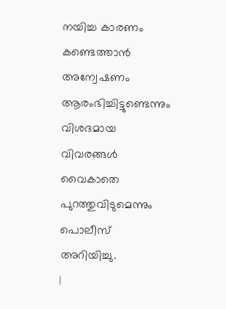നയിച്ച കാരണം കണ്ടെത്താൻ അന്വേഷണം ആരംഭിച്ചിട്ടുണ്ടെന്നും വിശദമായ വിവരങ്ങൾ വൈകാതെ പുറത്തുവിടുമെന്നും പൊലീസ് അറിയിച്ചു.
|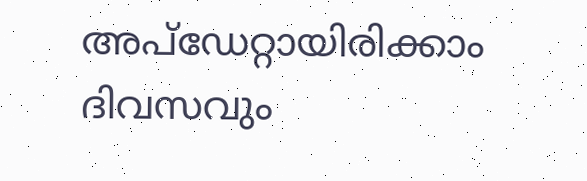അപ്ഡേറ്റായിരിക്കാം ദിവസവും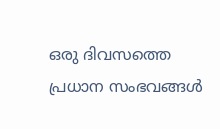ഒരു ദിവസത്തെ പ്രധാന സംഭവങ്ങൾ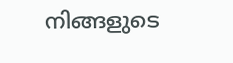നിങ്ങളുടെ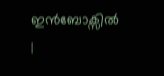ഇൻബോക്സിൽ |